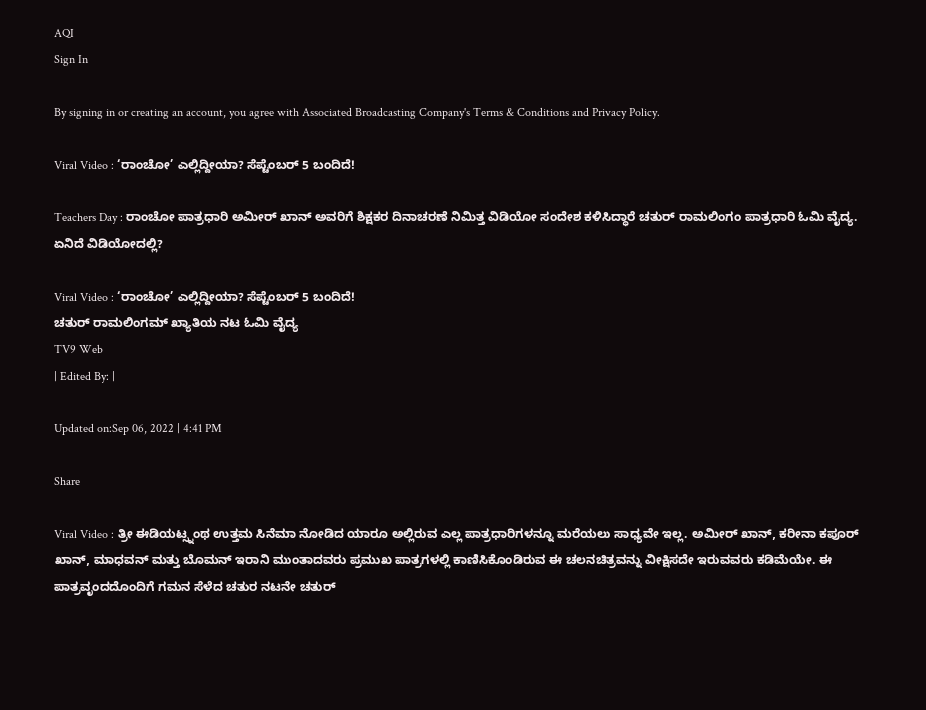AQI
Sign In

By signing in or creating an account, you agree with Associated Broadcasting Company's Terms & Conditions and Privacy Policy.

Viral Video : ‘ರಾಂಚೋ’ ಎಲ್ಲಿದ್ದೀಯಾ? ಸೆಪ್ಟೆಂಬರ್ 5 ಬಂದಿದೆ!

Teachers Day : ರಾಂಚೋ ಪಾತ್ರಧಾರಿ ಅಮೀರ್ ಖಾನ್ ಅವರಿಗೆ ಶಿಕ್ಷಕರ ದಿನಾಚರಣೆ ನಿಮಿತ್ತ ವಿಡಿಯೋ ಸಂದೇಶ ಕಳಿಸಿದ್ಧಾರೆ ಚತುರ್ ರಾಮಲಿಂಗಂ ಪಾತ್ರಧಾರಿ ಓಮಿ ವೈದ್ಯ. ಏನಿದೆ ವಿಡಿಯೋದಲ್ಲಿ?

Viral Video : ‘ರಾಂಚೋ’ ಎಲ್ಲಿದ್ದೀಯಾ? ಸೆಪ್ಟೆಂಬರ್ 5 ಬಂದಿದೆ!
ಚತುರ್ ರಾಮಲಿಂಗಮ್ ಖ್ಯಾತಿಯ ನಟ ಓಮಿ ವೈದ್ಯ
TV9 Web
| Edited By: |

Updated on:Sep 06, 2022 | 4:41 PM

Share

Viral Video : ತ್ರೀ ಈಡಿಯಟ್ಸ್ನಂಥ ಉತ್ತಮ ಸಿನೆಮಾ ನೋಡಿದ ಯಾರೂ ಅಲ್ಲಿರುವ ಎಲ್ಲ ಪಾತ್ರಧಾರಿಗಳನ್ನೂ ಮರೆಯಲು ಸಾಧ್ಯವೇ ಇಲ್ಲ. ಅಮೀರ್ ಖಾನ್, ಕರೀನಾ ಕಪೂರ್ ಖಾನ್, ಮಾಧವನ್ ಮತ್ತು ಬೊಮನ್ ಇರಾನಿ ಮುಂತಾದವರು ಪ್ರಮುಖ ಪಾತ್ರಗಳಲ್ಲಿ ಕಾಣಿಸಿಕೊಂಡಿರುವ ಈ ಚಲನಚಿತ್ರವನ್ನು ವೀಕ್ಷಿಸದೇ ಇರುವವರು ಕಡಿಮೆಯೇ. ಈ ಪಾತ್ರವೃಂದದೊಂದಿಗೆ ಗಮನ ಸೆಳೆದ ಚತುರ ನಟನೇ ಚತುರ್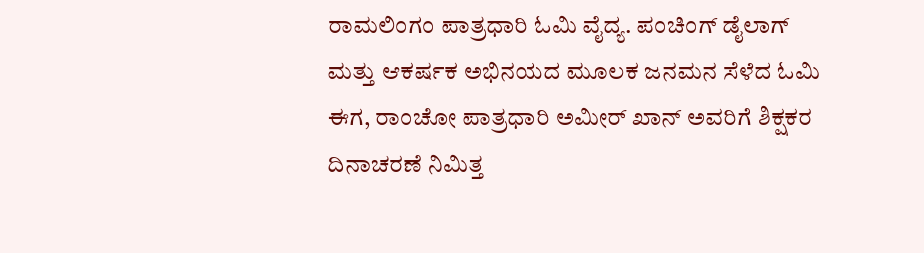ರಾಮಲಿಂಗಂ ಪಾತ್ರಧಾರಿ ಓಮಿ ವೈದ್ಯ. ಪಂಚಿಂಗ್ ಡೈಲಾಗ್ ಮತ್ತು ಆಕರ್ಷಕ ಅಭಿನಯದ ಮೂಲಕ ಜನಮನ ಸೆಳೆದ ಓಮಿ ಈಗ, ರಾಂಚೋ ಪಾತ್ರಧಾರಿ ಅಮೀರ್ ಖಾನ್ ಅವರಿಗೆ ಶಿಕ್ಷಕರ ದಿನಾಚರಣೆ ನಿಮಿತ್ತ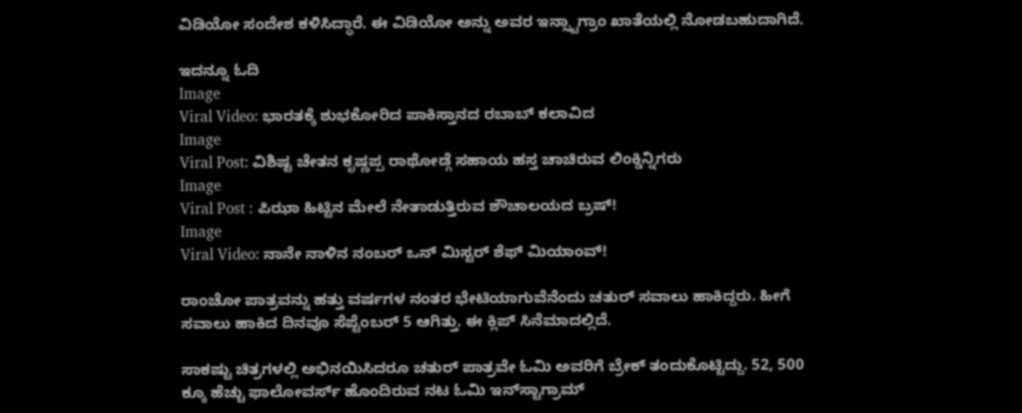ವಿಡಿಯೋ ಸಂದೇಶ ಕಳಿಸಿದ್ಧಾರೆ. ಈ ವಿಡಿಯೋ ಅನ್ನು ಅವರ ಇನ್ಸ್ಟಾಗ್ರಾಂ ಖಾತೆಯಲ್ಲಿ ನೋಡಬಹುದಾಗಿದೆ.

ಇದನ್ನೂ ಓದಿ
Image
Viral Video: ಭಾರತಕ್ಕೆ ಶುಭಕೋರಿದ ಪಾಕಿಸ್ತಾನದ ರಬಾಬ್ ಕಲಾವಿದ
Image
Viral Post: ವಿಶಿಷ್ಟ ಚೇತನ ಕೃಷ್ಣಪ್ಪ ರಾಥೋಡ್ಗೆ ಸಹಾಯ ಹಸ್ತ ಚಾಚಿರುವ ಲಿಂಕ್ಡಿನ್ನಿಗರು
Image
Viral Post : ಪಿಝಾ ಹಿಟ್ಟಿನ ಮೇಲೆ ನೇತಾಡುತ್ತಿರುವ ಶೌಚಾಲಯದ ಬ್ರಷ್!
Image
Viral Video: ನಾನೇ ನಾಳಿನ ನಂಬರ್ ಒನ್ ಮಿಸ್ಟರ್ ಶೆಫ್ ಮಿಯಾಂವ್!

ರಾಂಚೋ ಪಾತ್ರವನ್ನು ಹತ್ತು ವರ್ಷಗಳ ನಂತರ ಭೇಟಿಯಾಗುವೆನೆಂದು ಚತುರ್ ಸವಾಲು ಹಾಕಿದ್ದರು. ಹೀಗೆ ಸವಾಲು ಹಾಕಿದ ದಿನವೂ ಸೆಪ್ಟೆಂಬರ್ 5 ಆಗಿತ್ತು. ಈ ಕ್ಲಿಪ್ ಸಿನೆಮಾದಲ್ಲಿದೆ.

ಸಾಕಷ್ಟು ಚಿತ್ರಗಳಲ್ಲಿ ಅಭಿನಯಿಸಿದರೂ ಚತುರ್ ಪಾತ್ರವೇ ಓಮಿ ಅವರಿಗೆ ಬ್ರೇಕ್ ತಂದುಕೊಟ್ಟಿದ್ದು. 52, 500 ಕ್ಕೂ ಹೆಚ್ಚು ಫಾಲೋವರ್ಸ್ ಹೊಂದಿರುವ ನಟ ಓಮಿ ಇನ್‌ಸ್ಟಾಗ್ರಾಮ್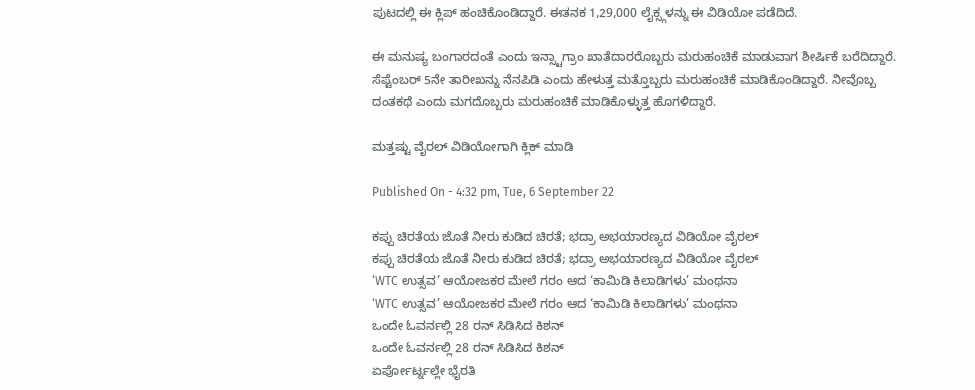ಪುಟದಲ್ಲಿ ಈ ಕ್ಲಿಪ್ ಹಂಚಿಕೊಂಡಿದ್ದಾರೆ. ಈತನಕ 1,29,000 ಲೈಕ್ಸ್ಗಳನ್ನು ಈ ವಿಡಿಯೋ ಪಡೆದಿದೆ.

ಈ ಮನುಷ್ಯ ಬಂಗಾರದಂತೆ ಎಂದು ಇನ್ಸ್ಟಾಗ್ರಾಂ ಖಾತೆದಾರರೊಬ್ಬರು ಮರುಹಂಚಿಕೆ ಮಾಡುವಾಗ ಶೀರ್ಷಿಕೆ ಬರೆದಿದ್ದಾರೆ. ಸೆಪ್ಟೆಂಬರ್ 5ನೇ ತಾರೀಖನ್ನು ನೆನಪಿಡಿ ಎಂದು ಹೇಳುತ್ತ ಮತ್ತೊಬ್ಬರು ಮರುಹಂಚಿಕೆ ಮಾಡಿಕೊಂಡಿದ್ದಾರೆ. ನೀವೊಬ್ಬ ದಂತಕಥೆ ಎಂದು ಮಗದೊಬ್ಬರು ಮರುಹಂಚಿಕೆ ಮಾಡಿಕೊಳ್ಳುತ್ತ ಹೊಗಳಿದ್ದಾರೆ.

ಮತ್ತಷ್ಟು ವೈರಲ್ ವಿಡಿಯೋಗಾಗಿ ಕ್ಲಿಕ್ ಮಾಡಿ

Published On - 4:32 pm, Tue, 6 September 22

ಕಪ್ಪು ಚಿರತೆಯ ಜೊತೆ ನೀರು ಕುಡಿದ ಚಿರತೆ; ಭದ್ರಾ ಅಭಯಾರಣ್ಯದ ವಿಡಿಯೋ ವೈರಲ್
ಕಪ್ಪು ಚಿರತೆಯ ಜೊತೆ ನೀರು ಕುಡಿದ ಚಿರತೆ; ಭದ್ರಾ ಅಭಯಾರಣ್ಯದ ವಿಡಿಯೋ ವೈರಲ್
‘WTC ಉತ್ಸವ’ ಆಯೋಜಕರ ಮೇಲೆ ಗರಂ ಆದ ‘ಕಾಮಿಡಿ ಕಿಲಾಡಿಗಳು’ ಮಂಥನಾ
‘WTC ಉತ್ಸವ’ ಆಯೋಜಕರ ಮೇಲೆ ಗರಂ ಆದ ‘ಕಾಮಿಡಿ ಕಿಲಾಡಿಗಳು’ ಮಂಥನಾ
ಒಂದೇ ಓವರ್ನಲ್ಲಿ 28 ರನ್ ಸಿಡಿಸಿದ ಕಿಶನ್
ಒಂದೇ ಓವರ್ನಲ್ಲಿ 28 ರನ್ ಸಿಡಿಸಿದ ಕಿಶನ್
ಏರ್ಪೋರ್ಟ್ನಲ್ಲೇ ಭೈರತಿ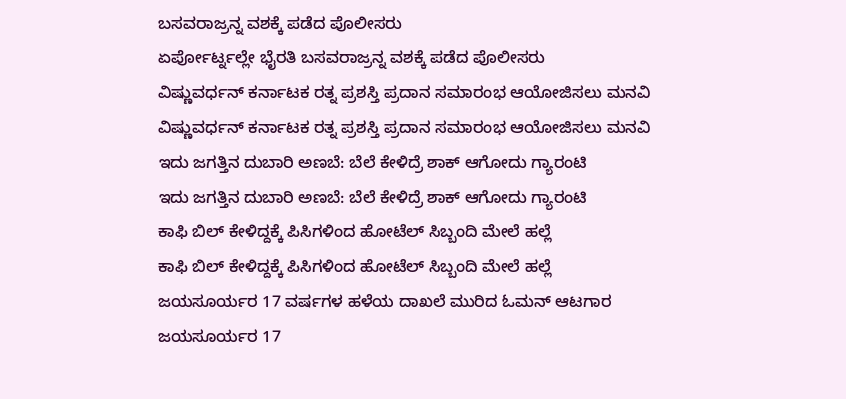ಬಸವರಾಜ್ರನ್ನ ವಶಕ್ಕೆ ಪಡೆದ ಪೊಲೀಸರು
ಏರ್ಪೋರ್ಟ್ನಲ್ಲೇ ಭೈರತಿ ಬಸವರಾಜ್ರನ್ನ ವಶಕ್ಕೆ ಪಡೆದ ಪೊಲೀಸರು
ವಿಷ್ಣುವರ್ಧನ್ ಕರ್ನಾಟಕ ರತ್ನ ಪ್ರಶಸ್ತಿ ಪ್ರದಾನ ಸಮಾರಂಭ ಆಯೋಜಿಸಲು ಮನವಿ
ವಿಷ್ಣುವರ್ಧನ್ ಕರ್ನಾಟಕ ರತ್ನ ಪ್ರಶಸ್ತಿ ಪ್ರದಾನ ಸಮಾರಂಭ ಆಯೋಜಿಸಲು ಮನವಿ
ಇದು ಜಗತ್ತಿನ ದುಬಾರಿ ಅಣಬೆ: ಬೆಲೆ ಕೇಳಿದ್ರೆ ಶಾಕ್ ಆಗೋದು ಗ್ಯಾರಂಟಿ
ಇದು ಜಗತ್ತಿನ ದುಬಾರಿ ಅಣಬೆ: ಬೆಲೆ ಕೇಳಿದ್ರೆ ಶಾಕ್ ಆಗೋದು ಗ್ಯಾರಂಟಿ
ಕಾಫಿ ಬಿಲ್ ಕೇಳಿದ್ದಕ್ಕೆ ಪಿಸಿಗಳಿಂದ ಹೋಟೆಲ್ ಸಿಬ್ಬಂದಿ ಮೇಲೆ ಹಲ್ಲೆ
ಕಾಫಿ ಬಿಲ್ ಕೇಳಿದ್ದಕ್ಕೆ ಪಿಸಿಗಳಿಂದ ಹೋಟೆಲ್ ಸಿಬ್ಬಂದಿ ಮೇಲೆ ಹಲ್ಲೆ
ಜಯಸೂರ್ಯರ 17 ವರ್ಷಗಳ ಹಳೆಯ ದಾಖಲೆ ಮುರಿದ ಓಮನ್ ಆಟಗಾರ
ಜಯಸೂರ್ಯರ 17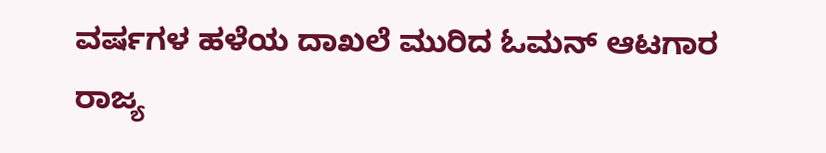ವರ್ಷಗಳ ಹಳೆಯ ದಾಖಲೆ ಮುರಿದ ಓಮನ್ ಆಟಗಾರ
ರಾಜ್ಯ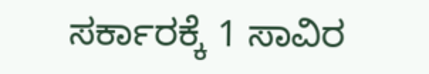ಸರ್ಕಾರಕ್ಕೆ 1 ಸಾವಿರ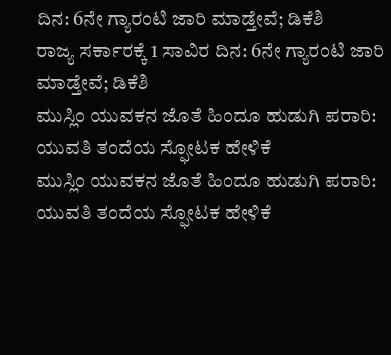ದಿನ: 6ನೇ ಗ್ಯಾರಂಟಿ ಜಾರಿ ಮಾಡ್ತೇವೆ; ಡಿಕೆಶಿ
ರಾಜ್ಯ ಸರ್ಕಾರಕ್ಕೆ 1 ಸಾವಿರ ದಿನ: 6ನೇ ಗ್ಯಾರಂಟಿ ಜಾರಿ ಮಾಡ್ತೇವೆ; ಡಿಕೆಶಿ
ಮುಸ್ಲಿಂ ಯುವಕನ ಜೊತೆ ಹಿಂದೂ ಹುಡುಗಿ ಪರಾರಿ: ಯುವತಿ ತಂದೆಯ ಸ್ಫೋಟಕ ಹೇಳಿಕೆ
ಮುಸ್ಲಿಂ ಯುವಕನ ಜೊತೆ ಹಿಂದೂ ಹುಡುಗಿ ಪರಾರಿ: ಯುವತಿ ತಂದೆಯ ಸ್ಫೋಟಕ ಹೇಳಿಕೆ